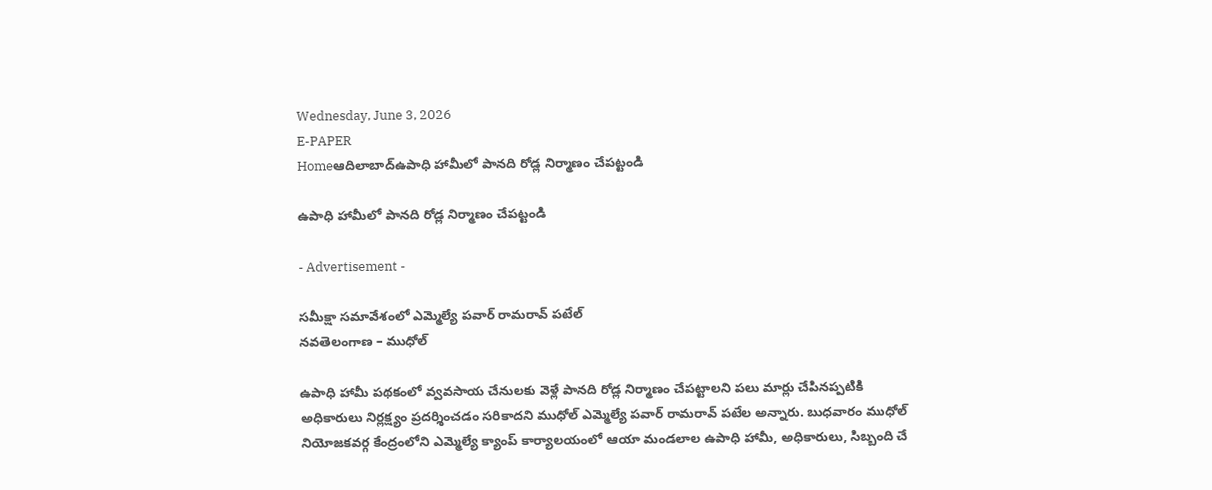Wednesday, June 3, 2026
E-PAPER
Homeఆదిలాబాద్ఉపాధి హామీలో పానది రోడ్ల నిర్మాణం చేపట్టండి

ఉపాధి హామీలో పానది రోడ్ల నిర్మాణం చేపట్టండి

- Advertisement -

సమీక్షా సమావేశంలో ఎమ్మెల్యే పవార్ రామరావ్ పటేల్
నవతెలంగాణ – ముధోల్

ఉపాధి హామీ పథకంలో వ్వవసాయ చేనులకు వెళ్లే పానది రోడ్ల నిర్మాణం చేపట్టాలని పలు మార్లు చేపినప్పటికి అధికారులు నిర్లక్ష్యం ప్రదర్శించడం సరికాదని ముధోల్ ఎమ్మెల్యే పవార్ రామరావ్ పటేల అన్నారు. బుధవారం ముధోల్ నియోజకవర్గ కేంద్రంలోని ఎమ్మెల్యే క్యాంప్ కార్యాలయంలో ఆయా మండలాల ఉపాధి హామీ, అధికారులు, సిబ్బంది చే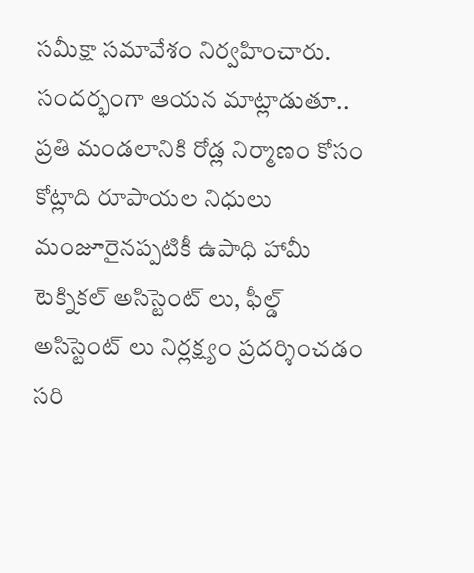సమీక్షా సమావేశం నిర్వహించారు.   సందర్భంగా ఆయన మాట్లాడుతూ.. ప్రతి మండలానికి రోడ్ల నిర్మాణం కోసం కోట్లాది రూపాయల నిధులు మంజూరైనప్పటికీ ఉపాధి హామీ టెక్నికల్ అసిస్టెంట్ లు, ఫీల్డ్ అసిస్టెంట్ లు నిర్లక్ష్యం ప్రదర్శించడం సరి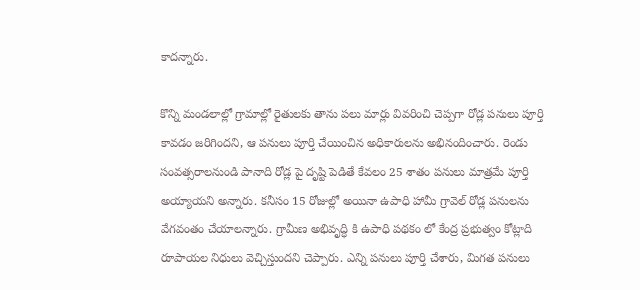కాదన్నారు.

కొన్ని మండలాల్లో గ్రామాల్లో రైతులకు తాను పలు మార్లు వివరించి చెప్పగా రోడ్ల పనులు పూర్తి కావడం జరిగిందని, ఆ పనులు పూర్తి చేయించిన అధికారులను అభినందించారు. రెండు సంవత్సరాలనుండి పానాది రోడ్ల పై దృష్టి పెడితే కేవలం 25 శాతం పనులు మాత్రమే పూర్తి అయ్యాయని అన్నారు. కనీసం 15 రోజుల్లో అయినా ఉపాధి హామీ గ్రావెల్ రోడ్ల పనులను వేగవంతం చేయాలన్నారు. గ్రామీణ అభివృద్ధి కి ఉపాధి పథకం లో కేంద్ర ప్రభుత్వం కోట్లాది రూపాయల నిధులు వెచ్చిస్తుందని చెప్పారు. ఎన్ని పనులు పూర్తి చేశారు, మిగత పనులు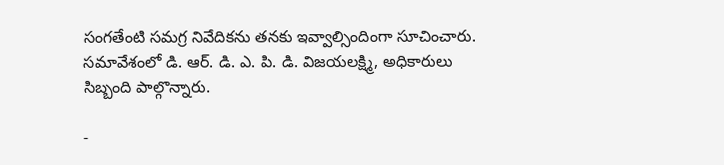సంగతేంటి సమగ్ర నివేదికను తనకు ఇవ్వాల్సిందింగా సూచించారు. సమావేశంలో డి. ఆర్. డి. ఎ. పి. డి. విజయలక్ష్మి, అధికారులు సిబ్బంది పాల్గొన్నారు.

-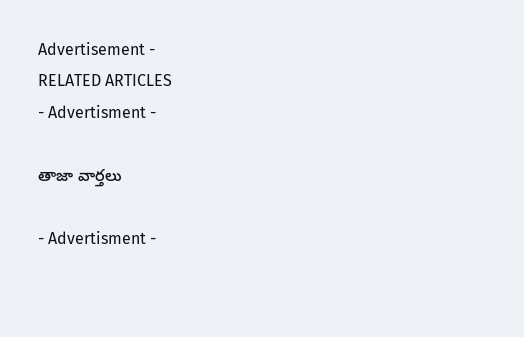Advertisement -
RELATED ARTICLES
- Advertisment -

తాజా వార్తలు

- Advertisment -